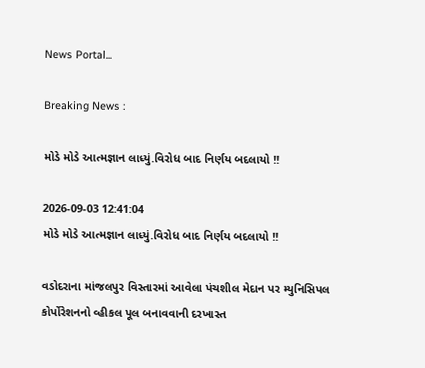News Portal...

Breaking News :

મોડે મોડે આત્મજ્ઞાન લાધ્યું.વિરોધ બાદ નિર્ણય બદલાયો !!

2026-09-03 12:41:04
મોડે મોડે આત્મજ્ઞાન લાધ્યું.વિરોધ બાદ નિર્ણય બદલાયો !!

વડોદરાના માંજલપુર વિસ્તારમાં આવેલા પંચશીલ મેદાન પર મ્યુનિસિપલ કોર્પોરેશનનો વ્હીકલ પૂલ બનાવવાની દરખાસ્ત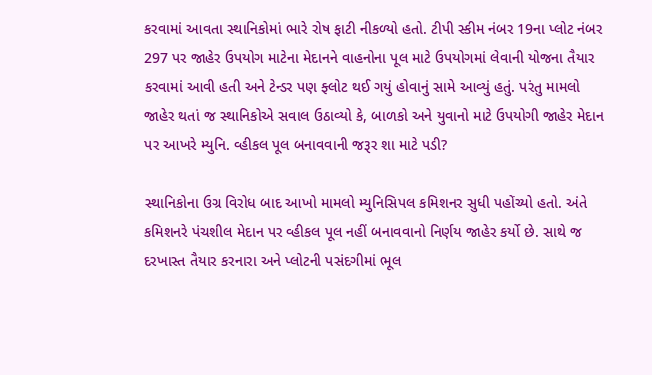કરવામાં આવતા સ્થાનિકોમાં ભારે રોષ ફાટી નીકળ્યો હતો. ટીપી સ્કીમ નંબર 19ના પ્લોટ નંબર 297 પર જાહેર ઉપયોગ માટેના મેદાનને વાહનોના પૂલ માટે ઉપયોગમાં લેવાની યોજના તૈયાર કરવામાં આવી હતી અને ટેન્ડર પણ ફ્લોટ થઈ ગયું હોવાનું સામે આવ્યું હતું. પરંતુ મામલો જાહેર થતાં જ સ્થાનિકોએ સવાલ ઉઠાવ્યો કે, બાળકો અને યુવાનો માટે ઉપયોગી જાહેર મેદાન પર આખરે મ્યુનિ. વ્હીકલ પૂલ બનાવવાની જરૂર શા માટે પડી?

સ્થાનિકોના ઉગ્ર વિરોધ બાદ આખો મામલો મ્યુનિસિપલ કમિશનર સુધી પહોંચ્યો હતો. અંતે કમિશનરે પંચશીલ મેદાન પર વ્હીકલ પૂલ નહીં બનાવવાનો નિર્ણય જાહેર કર્યો છે. સાથે જ દરખાસ્ત તૈયાર કરનારા અને પ્લોટની પસંદગીમાં ભૂલ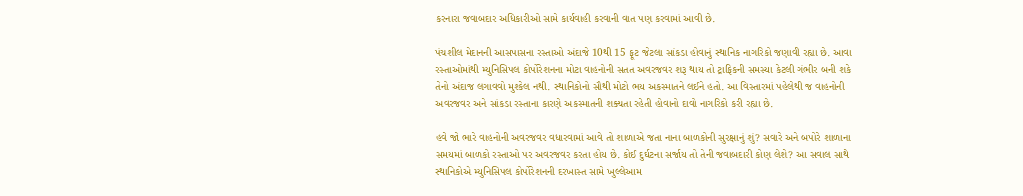કરનારા જવાબદાર અધિકારીઓ સામે કાર્યવાહી કરવાની વાત પણ કરવામાં આવી છે.

પંચશીલ મેદાનની આસપાસના રસ્તાઓ અંદાજે 10થી 15 ફૂટ જેટલા સાંકડા હોવાનું સ્થાનિક નાગરિકો જણાવી રહ્યા છે. આવા રસ્તાઓમાંથી મ્યુનિસિપલ કોર્પોરેશનના મોટા વાહનોની સતત અવરજવર શરૂ થાય તો ટ્રાફિકની સમસ્યા કેટલી ગંભીર બની શકે તેનો અંદાજ લગાવવો મુશ્કેલ નથી. સ્થાનિકોનો સૌથી મોટો ભય અકસ્માતને લઈને હતો. આ વિસ્તારમાં પહેલેથી જ વાહનોની અવરજવર અને સાંકડા રસ્તાના કારણે અકસ્માતની શક્યતા રહેતી હોવાનો દાવો નાગરિકો કરી રહ્યા છે.

હવે જો ભારે વાહનોની અવરજવર વધારવામાં આવે તો શાળાએ જતા નાના બાળકોની સુરક્ષાનું શું? સવારે અને બપોરે શાળાના સમયમાં બાળકો રસ્તાઓ પર અવરજવર કરતા હોય છે. કોઈ દુર્ઘટના સર્જાય તો તેની જવાબદારી કોણ લેશે? આ સવાલ સાથે સ્થાનિકોએ મ્યુનિસિપલ કોર્પોરેશનની દરખાસ્ત સામે ખુલ્લેઆમ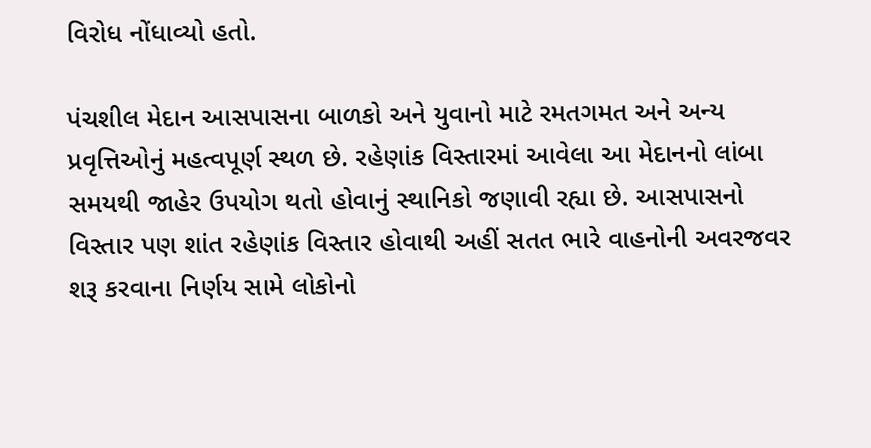વિરોધ નોંધાવ્યો હતો.

પંચશીલ મેદાન આસપાસના બાળકો અને યુવાનો માટે રમતગમત અને અન્ય પ્રવૃત્તિઓનું મહત્વપૂર્ણ સ્થળ છે. રહેણાંક વિસ્તારમાં આવેલા આ મેદાનનો લાંબા સમયથી જાહેર ઉપયોગ થતો હોવાનું સ્થાનિકો જણાવી રહ્યા છે. આસપાસનો વિસ્તાર પણ શાંત રહેણાંક વિસ્તાર હોવાથી અહીં સતત ભારે વાહનોની અવરજવર શરૂ કરવાના નિર્ણય સામે લોકોનો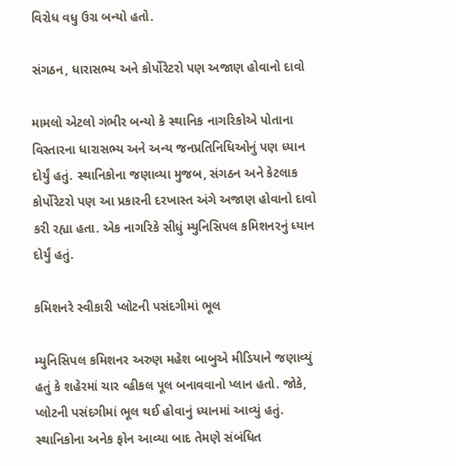વિરોધ વધુ ઉગ્ર બન્યો હતો.

સંગઠન, ધારાસભ્ય અને કોર્પોરેટરો પણ અજાણ હોવાનો દાવો

મામલો એટલો ગંભીર બન્યો કે સ્થાનિક નાગરિકોએ પોતાના વિસ્તારના ધારાસભ્ય અને અન્ય જનપ્રતિનિધિઓનું પણ ધ્યાન દોર્યું હતું. સ્થાનિકોના જણાવ્યા મુજબ, સંગઠન અને કેટલાક કોર્પોરેટરો પણ આ પ્રકારની દરખાસ્ત અંગે અજાણ હોવાનો દાવો કરી રહ્યા હતા. એક નાગરિકે સીધું મ્યુનિસિપલ કમિશનરનું ધ્યાન દોર્યું હતું.

કમિશનરે સ્વીકારી પ્લોટની પસંદગીમાં ભૂલ

મ્યુનિસિપલ કમિશનર અરુણ મહેશ બાબુએ મીડિયાને જણાવ્યું હતું કે શહેરમાં ચાર વ્હીકલ પૂલ બનાવવાનો પ્લાન હતો. જોકે, પ્લોટની પસંદગીમાં ભૂલ થઈ હોવાનું ધ્યાનમાં આવ્યું હતું. સ્થાનિકોના અનેક ફોન આવ્યા બાદ તેમણે સંબંધિત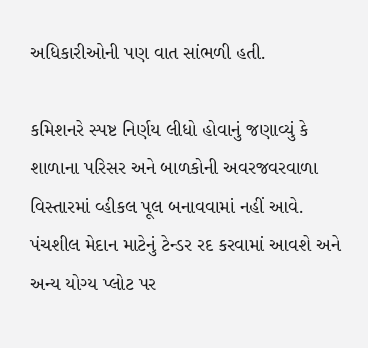અધિકારીઓની પણ વાત સાંભળી હતી.

કમિશનરે સ્પષ્ટ નિર્ણય લીધો હોવાનું જણાવ્યું કે શાળાના પરિસર અને બાળકોની અવરજવરવાળા વિસ્તારમાં વ્હીકલ પૂલ બનાવવામાં નહીં આવે. પંચશીલ મેદાન માટેનું ટેન્ડર રદ કરવામાં આવશે અને અન્ય યોગ્ય પ્લોટ પર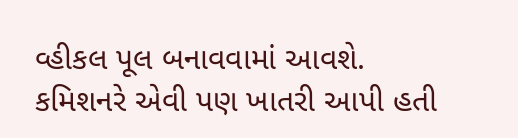વ્હીકલ પૂલ બનાવવામાં આવશે.
કમિશનરે એવી પણ ખાતરી આપી હતી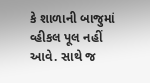કે શાળાની બાજુમાં વ્હીકલ પૂલ નહીં આવે. સાથે જ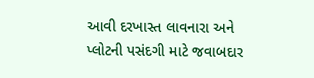આવી દરખાસ્ત લાવનારા અને પ્લોટની પસંદગી માટે જવાબદાર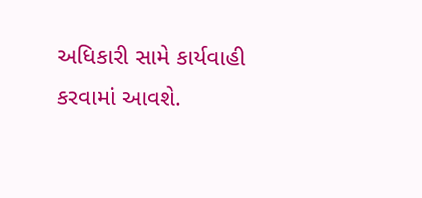અધિકારી સામે કાર્યવાહી કરવામાં આવશે.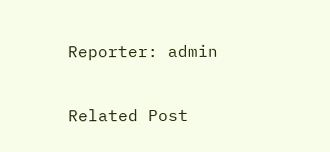Reporter: admin

Related Post